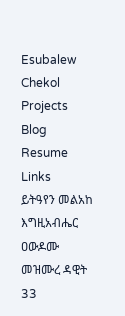Esubalew Chekol
Projects
Blog
Resume
Links
ይትዓየን መልአከ እግዚአብሔር ዐውዶሙ
መዝሙረ ዳዊት
33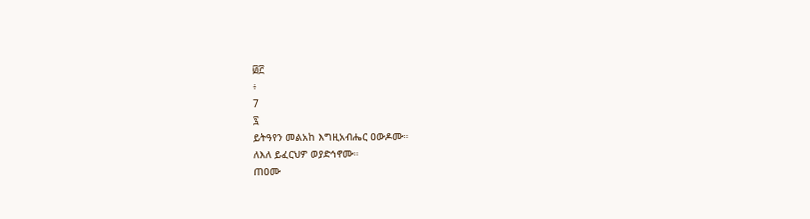፴፫
፥
7
፯
ይትዓየን መልአከ እግዚአብሔር ዐውዶሙ።
ለእለ ይፈርህዎ ወያድኅኖሙ።
ጠዐሙ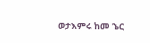ወታእምሩ ከመ ኄር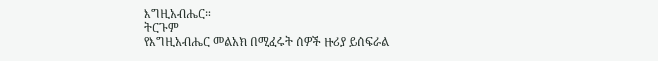እግዚአብሔር።
ትርጉም
የእግዚአብሔር መልአክ በሚፈሩት ሰዎች ዙሪያ ይሰፍራል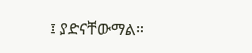፤ ያድናቸውማል።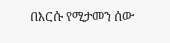በእርሱ የሚታመን ሰው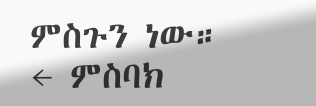ምስጉን ነው።
← ምስባክ